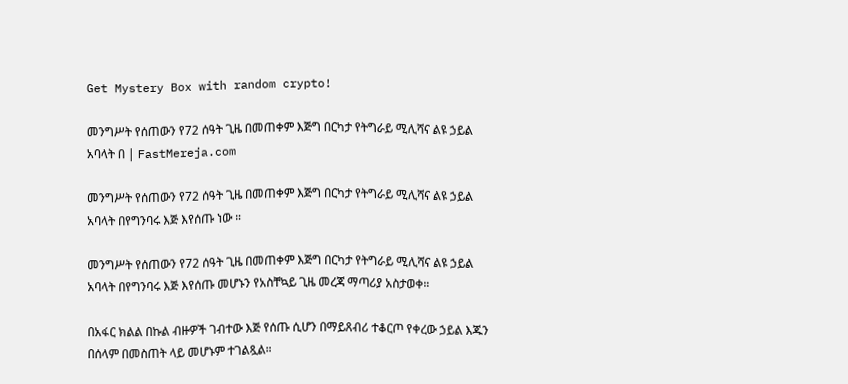Get Mystery Box with random crypto!

መንግሥት የሰጠውን የ72 ሰዓት ጊዜ በመጠቀም እጅግ በርካታ የትግራይ ሚሊሻና ልዩ ኃይል አባላት በ | FastMereja.com

መንግሥት የሰጠውን የ72 ሰዓት ጊዜ በመጠቀም እጅግ በርካታ የትግራይ ሚሊሻና ልዩ ኃይል አባላት በየግንባሩ እጅ እየሰጡ ነው ።

መንግሥት የሰጠውን የ72 ሰዓት ጊዜ በመጠቀም እጅግ በርካታ የትግራይ ሚሊሻና ልዩ ኃይል አባላት በየግንባሩ እጅ እየሰጡ መሆኑን የአስቸኳይ ጊዜ መረጃ ማጣሪያ አስታወቀ።

በአፋር ክልል በኩል ብዙዎች ገብተው እጅ የሰጡ ሲሆን በማይጸብሪ ተቆርጦ የቀረው ኃይል እጁን በሰላም በመስጠት ላይ መሆኑም ተገልጿል።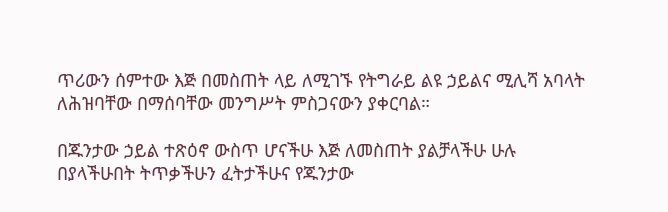ጥሪውን ሰምተው እጅ በመስጠት ላይ ለሚገኙ የትግራይ ልዩ ኃይልና ሚሊሻ አባላት ለሕዝባቸው በማሰባቸው መንግሥት ምስጋናውን ያቀርባል።

በጁንታው ኃይል ተጽዕኖ ውስጥ ሆናችሁ እጅ ለመስጠት ያልቻላችሁ ሁሉ በያላችሁበት ትጥቃችሁን ፈትታችሁና የጁንታው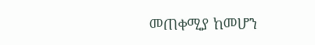መጠቀሚያ ከመሆን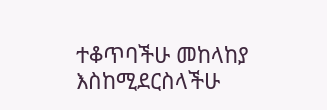ተቆጥባችሁ መከላከያ እስከሚደርስላችሁ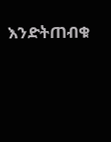እንድትጠብቁ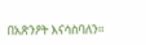በአጽንዖት እናሳስባለን።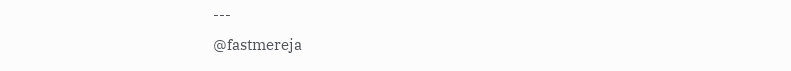---
@fastmereja